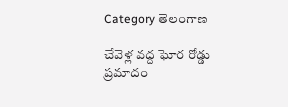Category తెలంగాణ

చేవెళ్ల వద్ద ఘోర రోడ్డు ప్రమాదం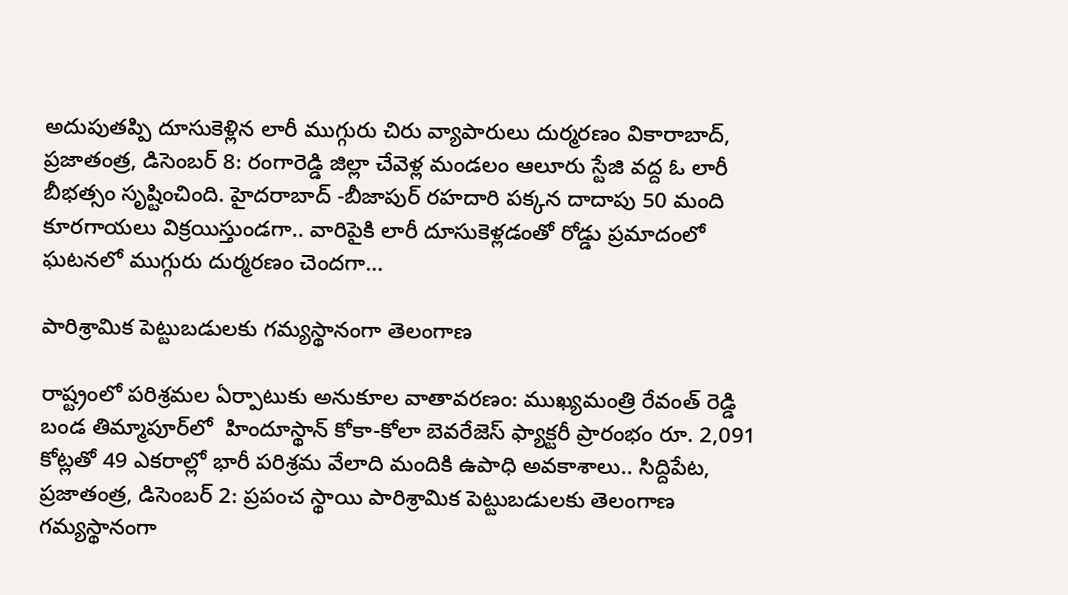అదుపుతప్పి దూసుకెళ్లిన లారీ ముగ్గురు చిరు వ్యాపారులు దుర్మరణం వికారాబాద్‌, ప్రజాతంత్ర, డిసెంబర్‌ 8: రంగారెడ్డి జిల్లా చేవెళ్ల మండలం ఆలూరు స్టేజి వద్ద ఓ లారీ బీభత్సం సృష్టించింది. హైదరాబాద్‌ -బీజాపుర్‌ ‌రహదారి పక్కన దాదాపు 50 మంది కూరగాయలు విక్రయిస్తుండగా.. వారిపైకి లారీ దూసుకెళ్లడంతో రోడ్డు ప్రమాదంలో ఘటనలో ముగ్గురు దుర్మరణం చెందగా…

పారిశ్రామిక పెట్టుబడులకు గమ్యస్థానంగా తెలంగాణ

రాష్ట్రంలో పరిశ్రమల ఏర్పాటుకు అనుకూల వాతావరణం: ముఖ్యమంత్రి రేవంత్‌ ‌రెడ్డి బండ తిమ్మాపూర్‌లో  హిందూస్థాన్‌ ‌కోకా-కోలా బెవరేజెస్‌ ‌ఫ్యాక్టరీ ప్రారంభం రూ. 2,091 కోట్లతో 49 ఎకరాల్లో భారీ పరిశ్రమ వేలాది మందికి ఉపాధి అవకాశాలు.. సిద్దిపేట, ప్రజాతంత్ర, డిసెంబర్‌ 2: ప్రపంచ స్థాయి పారిశ్రామిక పెట్టుబడులకు తెలంగాణ గమ్యస్థానంగా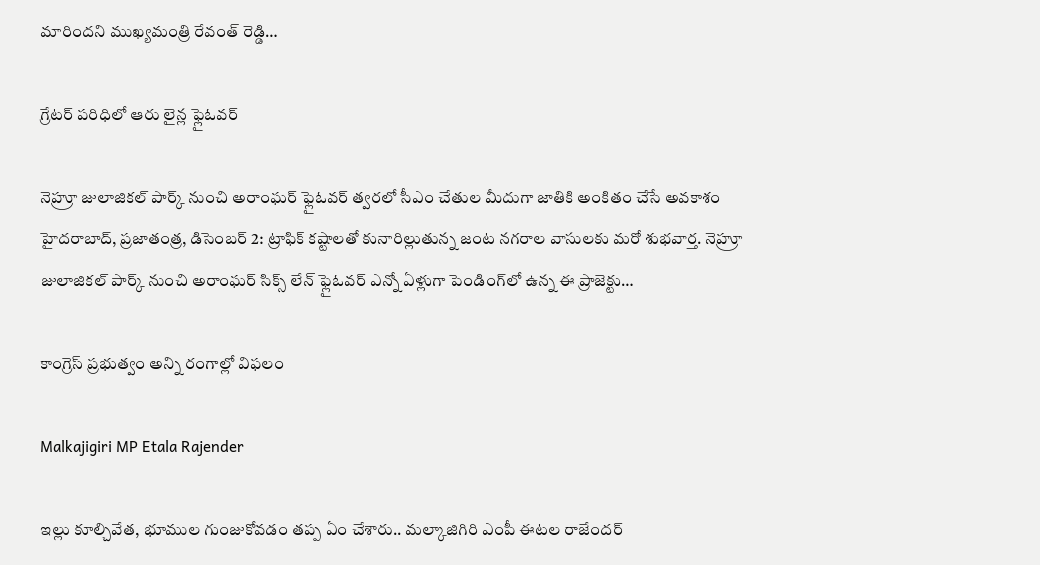మారిందని ముఖ్యమంత్రి రేవంత్‌ ‌రెడ్డి…

గ్రేటర్‌ ‌పరిధిలో ఆరు లైన్ల ఫ్లైఓవర్‌

నెహ్రూ జులాజికల్‌ ‌పార్క్ ‌నుంచి అరాంఘర్‌ ‌ఫ్లైఓవర్‌ ‌త్వరలో సీఎం చేతుల మీదుగా జాతికి అంకితం చేసే అవకాశం హైదరాబాద్‌, ప్రజాతంత్ర, డిసెంబర్‌ 2: ట్రాఫిక్‌ ‌కష్టాలతో కునారిల్లుతున్న జంట నగరాల వాసులకు మరో శుభవార్త. నెహ్రూ జులాజికల్‌ ‌పార్క్ ‌నుంచి అరాంఘర్‌ ‌సిక్స్ ‌లేన్‌ ‌ఫ్లైఓవర్‌ ఎన్నో ఏళ్లుగా పెండింగ్‌లో ఉన్న ఈ ప్రాజెక్టు…

కాంగ్రెస్‌ ప్రభుత్వం అన్ని రంగాల్లో విఫలం

Malkajigiri MP Etala Rajender

ఇల్లు కూల్చివేత, భూముల గుంజుకోవడం తప్ప ఏం చేశారు.. మల్కాజిగిరి ఎంపీ ఈటల రాజేందర్‌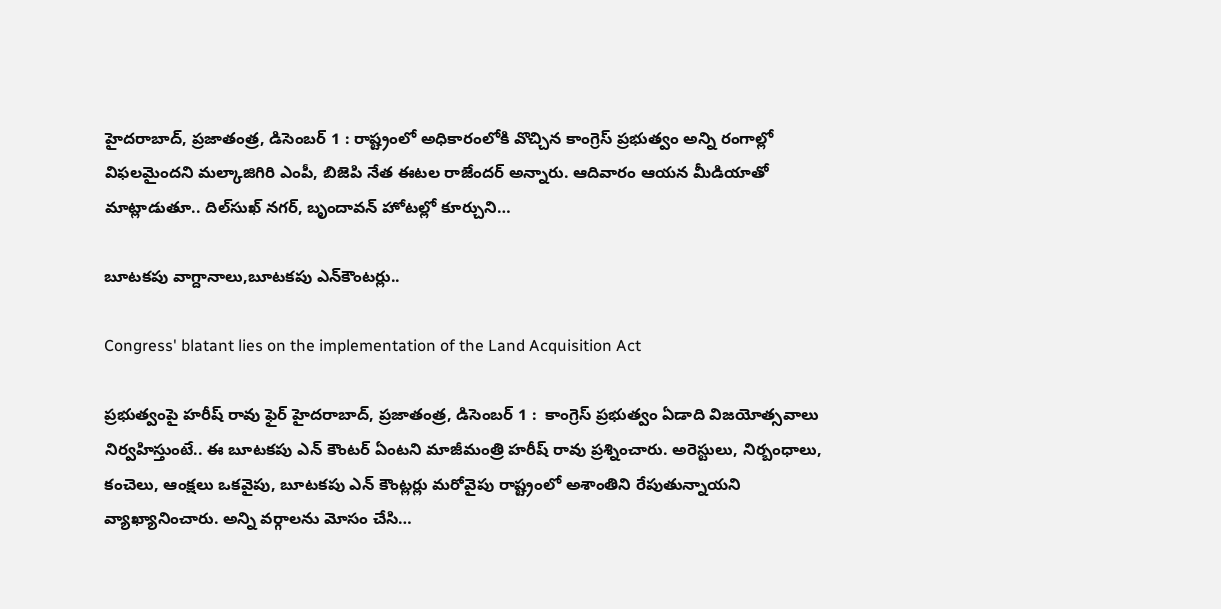హైదరాబాద్‌, ప్రజాతంత్ర, డిసెంబర్‌ 1 : రాష్ట్రంలో అధికారంలోకి వొచ్చిన కాంగ్రెస్‌ ప్రభుత్వం అన్ని రంగాల్లో విఫలమైందని మల్కాజిగిరి ఎంపీ, బిజెపి నేత ఈటల రాజేందర్‌ అన్నారు. ఆదివారం ఆయన మీడియాతో మాట్లాడుతూ.. దిల్‌సుఖ్‌ నగర్‌, బృందావన్‌ హోటల్లో కూర్చుని…

బూటకపు వాగ్దానాలు,బూటకపు ఎన్‌కౌంటర్లు..

Congress' blatant lies on the implementation of the Land Acquisition Act

ప్రభుత్వంపై హరీష్‌ ‌రావు ఫైర్‌ ‌హైదరాబాద్‌, ప్రజాతంత్ర, డిసెంబర్‌ 1 :  కాంగ్రెస్‌ ‌ప్రభుత్వం ఏడాది విజయోత్సవాలు నిర్వహిస్తుంటే.. ఈ బూటకపు ఎన్‌ ‌కౌంటర్‌ ఏం‌టని మాజీమంత్రి హరీష్‌ ‌రావు ప్రశ్నించారు. అరెస్టులు, నిర్బంధాలు, కంచెలు, ఆంక్షలు ఒకవైపు, బూటకపు ఎన్‌ ‌కౌంట్లర్లు మరోవైపు రాష్ట్రంలో అశాంతిని రేపుతున్నాయని వ్యాఖ్యానించారు. అన్ని వర్గాలను మోసం చేసి…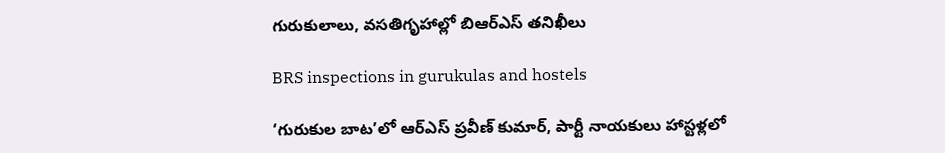గురుకులాలు, వసతిగృహాల్లో బిఆర్‌ఎస్‌ ‌తనిఖీలు

BRS inspections in gurukulas and hostels

‘గురుకుల బాట’లో ఆర్‌ఎస్‌ ‌ప్రవీణ్‌ ‌కుమార్‌, పార్టీ నాయకులు హాస్టళ్లలో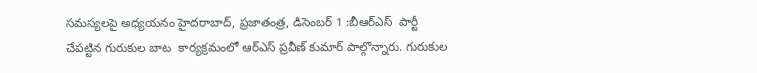సమస్యలపై అధ్యయనం హైదరాబాద్‌, ప్రజాతంత్ర, డిసెంబర్‌ 1 :బీఆర్‌ఎస్‌  ‌పార్టీ చేపట్టిన గురుకుల బాట  కార్యక్రమంలో ఆర్‌ఎస్‌ ‌ప్రవీణ్‌ ‌కుమార్‌ ‌పాల్గొన్నారు. గురుకుల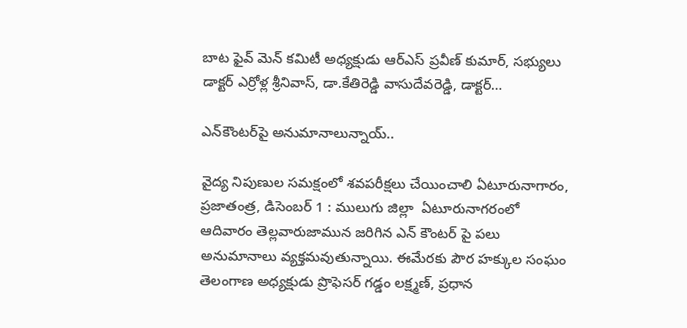బాట ఫైవ్‌ ‌మెన్‌ ‌కమిటీ అధ్యక్షుడు ఆర్‌ఎస్‌ ‌ప్రవీణ్‌ ‌కుమార్‌, సభ్యులు డాక్టర్‌ ఎ‌ర్రోళ్ల శ్రీనివాస్‌, డా.కేతిరెడ్డి వాసుదేవరెడ్డి, డాక్టర్‌…

ఎన్‌కౌంట‌ర్‌పై అనుమానాలున్నాయ్‌..

వైద్య నిపుణుల స‌మ‌క్షంలో శవపరీక్షలు చేయించాలి ఏటూరునాగారం, ప్ర‌జాతంత్ర‌, డిసెంబ‌ర్ 1 : ములుగు జిల్లా  ఏటూరునాగరంలో ఆదివారం తెల్లవారుజామున జరిగిన ఎన్ కౌంట‌ర్ పై పలు అనుమానాలు వ్యక్తమ‌వుతున్నాయి. ఈమేర‌కు పౌర హక్కుల సంఘం తెలంగాణ అధ్య‌క్షుడు ప్రొఫెసర్ గడ్డం లక్ష్మణ్, ప్ర‌ధాన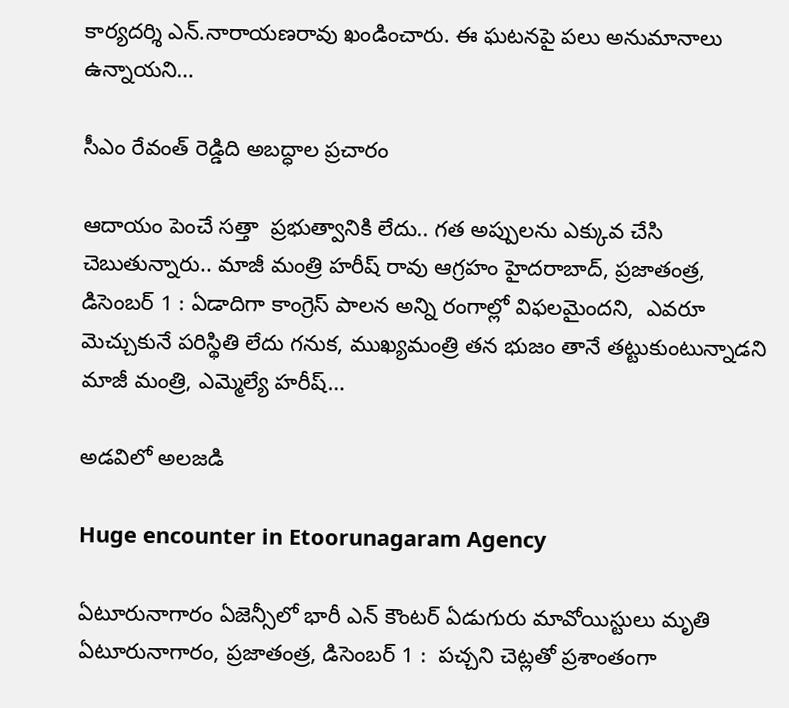కార్య‌ద‌ర్శి ఎన్.నారాయణరావు ఖండించారు. ఈ ఘ‌ట‌న‌పై పలు అనుమానాలు ఉన్నాయని…

సీఎం రేవంత్‌ ‌రెడ్డిది అబద్ధాల ప్రచారం

ఆదాయం పెంచే సత్తా  ప్రభుత్వానికి లేదు.. గత అప్పులను ఎక్కువ చేసి చెబుతున్నారు.. మాజీ మంత్రి హరీష్‌ ‌రావు ఆగ్రహం హైదరాబాద్‌, ప్రజాతంత్ర, డిసెంబర్‌ 1 : ఏడాదిగా కాంగ్రెస్‌ ‌పాలన అన్ని రంగాల్లో విఫలమైందని,  ఎవరూ మెచ్చుకునే పరిస్థితి లేదు గనుక, ముఖ్యమంత్రి తన భుజం తానే తట్టుకుంటున్నాడని మాజీ మంత్రి, ఎమ్మెల్యే హరీష్‌…

అడవిలో అలజడి

Huge encounter in Etoorunagaram Agency

ఏటూరునాగారం ఏజెన్సీలో భారీ ఎన్ కౌంటర్ ఏడుగురు మావోయిస్టులు మృతి ఏటూరునాగారం, ప్ర‌జాతంత్ర‌, డిసెంబ‌ర్ 1 :  పచ్చని చెట్లతో ప్రశాంతంగా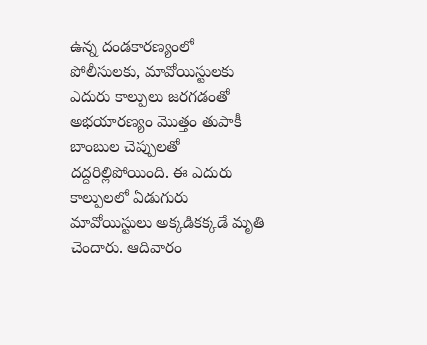ఉన్న దండకారణ్యంలో పోలీసులకు, మావోయిస్టులకు ఎదురు కాల్పులు జరగడంతో అభయారణ్యం మొత్తం తుపాకీ బాంబుల చెప్పులతో దద్దరిల్లిపోయింది. ఈ ఎదురు కాల్పులలో ఏడుగురు మావోయిస్టులు అక్కడికక్కడే మృతి చెందారు. ఆదివారం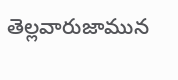తెల్లవారుజామున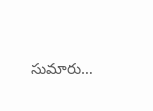సుమారు…